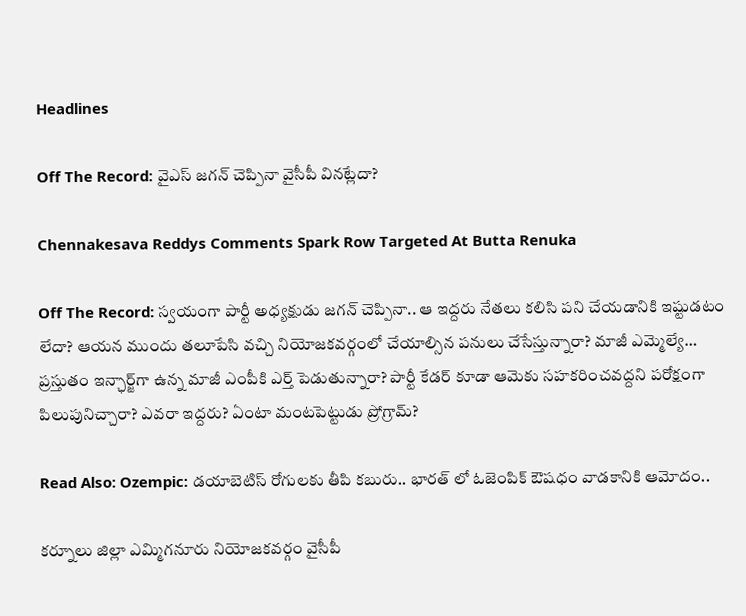Headlines

Off The Record: వైఎస్ జగన్ చెప్పినా వైసీపీ వినట్లేదా?

Chennakesava Reddys Comments Spark Row Targeted At Butta Renuka

Off The Record: స్వయంగా పార్టీ అధ్యక్షుడు జగన్‌ చెప్పినా.. ఆ ఇద్దరు నేతలు కలిసి పని చేయడానికి ఇష్టుడటం లేదా? ఆయన ముందు తలూపేసి వచ్చి నియోజకవర్గంలో చేయాల్సిన పనులు చేసేస్తున్నారా? మాజీ ఎమ్మెల్యే… ప్రస్తుతం ఇన్ఛార్జ్‌గా ఉన్న మాజీ ఎంపీకి ఎర్త్‌ పెడుతున్నారా? పార్టీ కేడర్‌ కూడా ఆమెకు సహకరించవద్దని పరోక్షంగా పిలుపునిచ్చారా? ఎవరా ఇద్దరు? ఏంటా మంటపెట్టుడు ప్రోగ్రామ్‌?

Read Also: Ozempic: డయాబెటిస్ రోగులకు తీపి కబురు.. భారత్ లో ఓజెంపిక్ ఔషధం వాడకానికి ఆమోదం..

కర్నూలు జిల్లా ఎమ్మిగనూరు నియోజకవర్గం వైసీపీ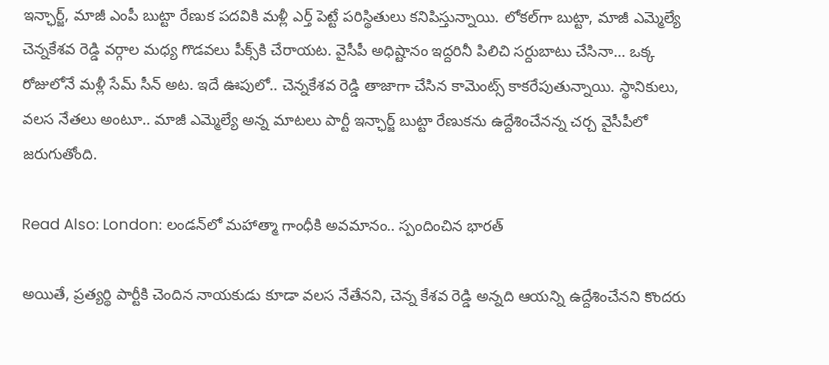ఇన్ఛార్జ్‌, మాజీ ఎంపీ బుట్టా రేణుక పదవికి మళ్లీ ఎర్త్ పెట్టే పరిస్థితులు కనిపిస్తున్నాయి. లోకల్‌గా బుట్టా, మాజీ ఎమ్మెల్యే చెన్నకేశవ రెడ్డి వర్గాల మధ్య గొడవలు పీక్స్‌కి చేరాయట. వైసీపీ అధిష్టానం ఇద్దరినీ పిలిచి సర్దుబాటు చేసినా… ఒక్క రోజులోనే మళ్లీ సేమ్‌ సీన్‌ అట. ఇదే ఊపులో.. చెన్నకేశవ రెడ్డి తాజాగా చేసిన కామెంట్స్ కాకరేపుతున్నాయి. స్థానికులు, వలస నేతలు అంటూ.. మాజీ ఎమ్మెల్యే అన్న మాటలు పార్టీ ఇన్ఛార్జ్‌ బుట్టా రేణుకను ఉద్దేశించేనన్న చర్చ వైసీపీలో జరుగుతోంది.

Read Also: London: లండన్‌లో మహాత్మా గాంధీకి అవమానం.. స్పందించిన భారత్

అయితే, ప్రత్యర్థి పార్టీకి చెందిన నాయకుడు కూడా వలస నేతేనని, చెన్న కేశవ రెడ్డి అన్నది ఆయన్ని ఉద్దేశించేనని కొందరు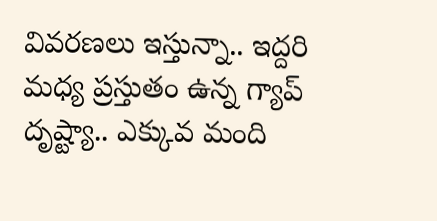వివరణలు ఇస్తున్నా.. ఇద్దరి మధ్య ప్రస్తుతం ఉన్న గ్యాప్‌ దృష్ట్యా.. ఎక్కువ మంది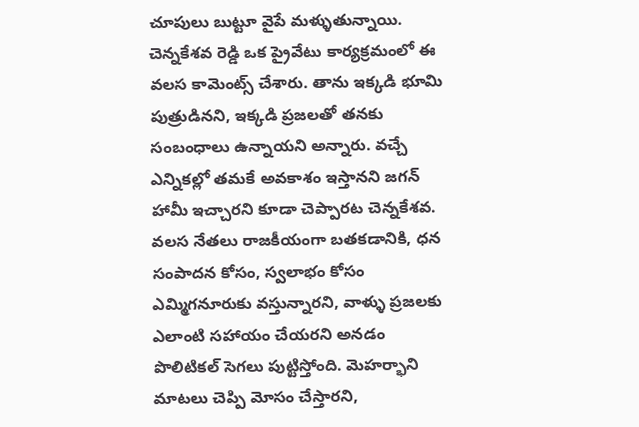చూపులు బుట్టూ వైపే మళ్ళుతున్నాయి. చెన్నకేశవ రెడ్డి ఒక ప్రైవేటు కార్యక్రమంలో ఈ వలస కామెంట్స్‌ చేశారు. తాను ఇక్కడి భూమి పుత్రుడినని, ఇక్కడి ప్రజలతో తనకు సంబంధాలు ఉన్నాయని అన్నారు. వచ్చే ఎన్నికల్లో తమకే అవకాశం ఇస్తానని జగన్ హామీ ఇచ్చారని కూడా చెప్పారట చెన్నకేశవ. వలస నేతలు రాజకీయంగా బతకడానికి, ధన సంపాదన కోసం, స్వలాభం కోసం ఎమ్మిగనూరుకు వస్తున్నారని, వాళ్ళు ప్రజలకు ఎలాంటి సహాయం చేయరని అనడం పొలిటికల్‌ సెగలు పుట్టిస్తోంది. మెహర్భాని మాటలు చెప్పి మోసం చేస్తారని,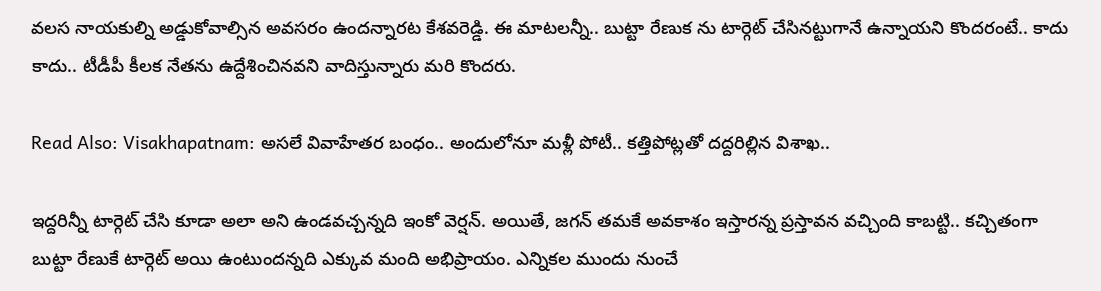వలస నాయకుల్ని అడ్డుకోవాల్సిన అవసరం ఉందన్నారట కేశవరెడ్డి. ఈ మాటలన్నీ.. బుట్టా రేణుక ను టార్గెట్ చేసినట్టుగానే ఉన్నాయని కొందరంటే.. కాదు కాదు.. టీడీపీ కీలక నేతను ఉద్దేశించినవని వాదిస్తున్నారు మరి కొందరు.

Read Also: Visakhapatnam: అసలే వివాహేతర బంధం.. అందులోనూ మళ్లీ పోటీ.. కత్తిపోట్లతో దద్దరిల్లిన విశాఖ..

ఇద్దరిన్నీ టార్గెట్ చేసి కూడా అలా అని ఉండవచ్చన్నది ఇంకో వెర్షన్‌. అయితే, జగన్ తమకే అవకాశం ఇస్తారన్న ప్రస్తావన వచ్చింది కాబట్టి.. కచ్చితంగా బుట్టా రేణుకే టార్గెట్ అయి ఉంటుందన్నది ఎక్కువ మంది అభిప్రాయం. ఎన్నికల ముందు నుంచే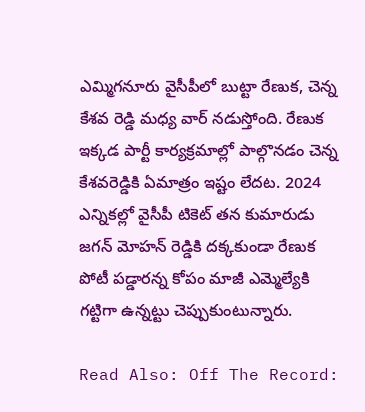ఎమ్మిగనూరు వైసీపీలో బుట్టా రేణుక, చెన్న కేశవ రెడ్డి మధ్య వార్ నడుస్తోంది. రేణుక ఇక్కడ పార్టీ కార్యక్రమాల్లో పాల్గొనడం చెన్న కేశవరెడ్డికి ఏమాత్రం ఇష్టం లేదట. 2024 ఎన్నికల్లో వైసీపీ టికెట్ తన కుమారుడు జగన్ మోహన్ రెడ్డికి దక్కకుండా రేణుక పోటీ పడ్డారన్న కోపం మాజీ ఎమ్మెల్యేకి గట్టిగా ఉన్నట్టు చెప్పుకుంటున్నారు.

Read Also: Off The Record: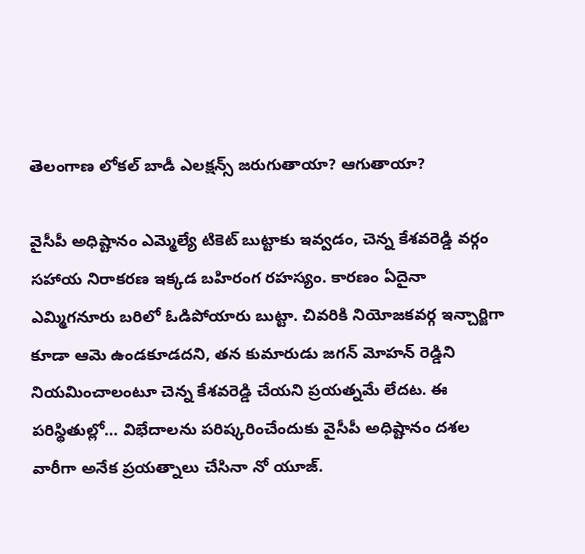తెలంగాణ లోకల్ బాడీ ఎలక్షన్స్ జరుగుతాయా? ఆగుతాయా?

వైసీపీ అధిష్టానం ఎమ్మెల్యే టికెట్ బుట్టాకు ఇవ్వడం, చెన్న కేశవరెడ్డి వర్గం సహాయ నిరాకరణ ఇక్కడ బహిరంగ రహస్యం. కారణం ఏదైనా ఎమ్మిగనూరు బరిలో ఓడిపోయారు బుట్టా. చివరికి నియోజకవర్గ ఇన్చార్జిగా కూడా ఆమె ఉండకూడదని, తన కుమారుడు జగన్ మోహన్ రెడ్డిని నియమించాలంటూ చెన్న కేశవరెడ్డి చేయని ప్రయత్నమే లేదట. ఈ పరిస్థితుల్లో… విభేదాలను పరిష్కరించేందుకు వైసీపీ అధిష్టానం దశల వారీగా అనేక ప్రయత్నాలు చేసినా నో యూజ్‌.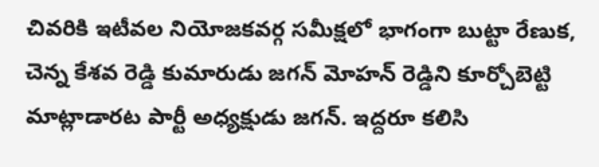చివరికి ఇటీవల నియోజకవర్గ సమీక్షలో భాగంగా బుట్టా రేణుక, చెన్న కేశవ రెడ్డి కుమారుడు జగన్ మోహన్ రెడ్డిని కూర్చోబెట్టి మాట్లాడారట పార్టీ అధ్యక్షుడు జగన్‌. ఇద్దరూ కలిసి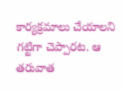కార్యక్రమాలు చేయాలని గట్టిగా చెప్పారట. ఆ తరువాత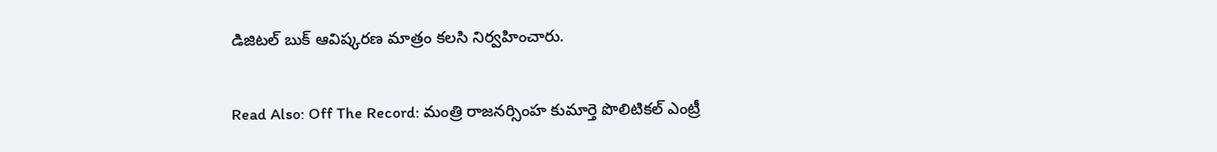డిజిటల్ బుక్ ఆవిష్కరణ మాత్రం కలసి నిర్వహించారు.

Read Also: Off The Record: మంత్రి రాజనర్సింహ కుమార్తె పొలిటికల్ ఎంట్రీ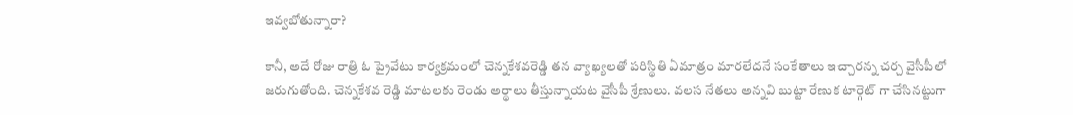ఇవ్వబోతున్నారా?

కానీ, అదే రోజు రాత్రి ఓ ప్రైవేటు కార్యక్రమంలో చెన్నకేశవరెడ్డి తన వ్యాఖ్యలతో పరిస్థితి ఏమాత్రం మారలేదనే సంకేతాలు ఇచ్చారన్న చర్చ వైసీపీలో జరుగుతోంది. చెన్నకేశవ రెడ్డి మాటలకు రెండు అర్థాలు తీస్తున్నాయట వైసీపీ శ్రేణులు. వలస నేతలు అన్నవి బుట్టా రేణుక టార్గెట్ గా చేసినట్టుగా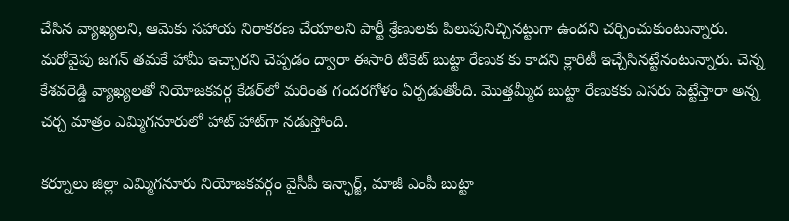చేసిన వ్యాఖ్యలని, ఆమెకు సహాయ నిరాకరణ చేయాలని పార్టీ శ్రేణులకు పిలుపునిచ్చినట్టుగా ఉందని చర్చించుకుంటున్నారు. మరోవైపు జగన్ తమకే హామీ ఇచ్చారని చెప్పడం ద్వారా ఈసారి టికెట్ బుట్టా రేణుక కు కాదని క్లారిటీ ఇచ్చేసినట్టేనంటున్నారు. చెన్న కేశవరెడ్డి వ్యాఖ్యలతో నియోజకవర్గ కేడర్‌లో మరింత గందరగోళం ఏర్పడుతోంది. మొత్తమ్మీద బుట్టా రేణుకకు ఎసరు పెట్టేస్తారా అన్న చర్చ మాత్రం ఎమ్మిగనూరులో హాట్‌ హాట్‌గా నడుస్తోంది.

కర్నూలు జిల్లా ఎమ్మిగనూరు నియోజకవర్గం వైసీపీ ఇన్ఛార్జ్‌, మాజీ ఎంపీ బుట్టా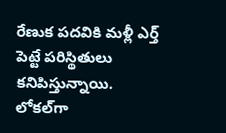రేణుక పదవికి మళ్లీ ఎర్త్ పెట్టే పరిస్థితులు కనిపిస్తున్నాయి. లోకల్‌గా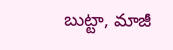బుట్టా, మాజీ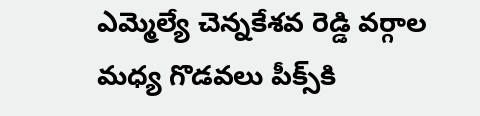ఎమ్మెల్యే చెన్నకేశవ రెడ్డి వర్గాల మధ్య గొడవలు పీక్స్‌కి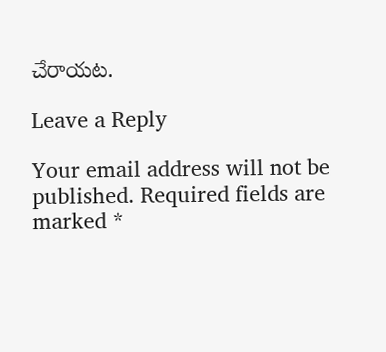చేరాయట.

Leave a Reply

Your email address will not be published. Required fields are marked *